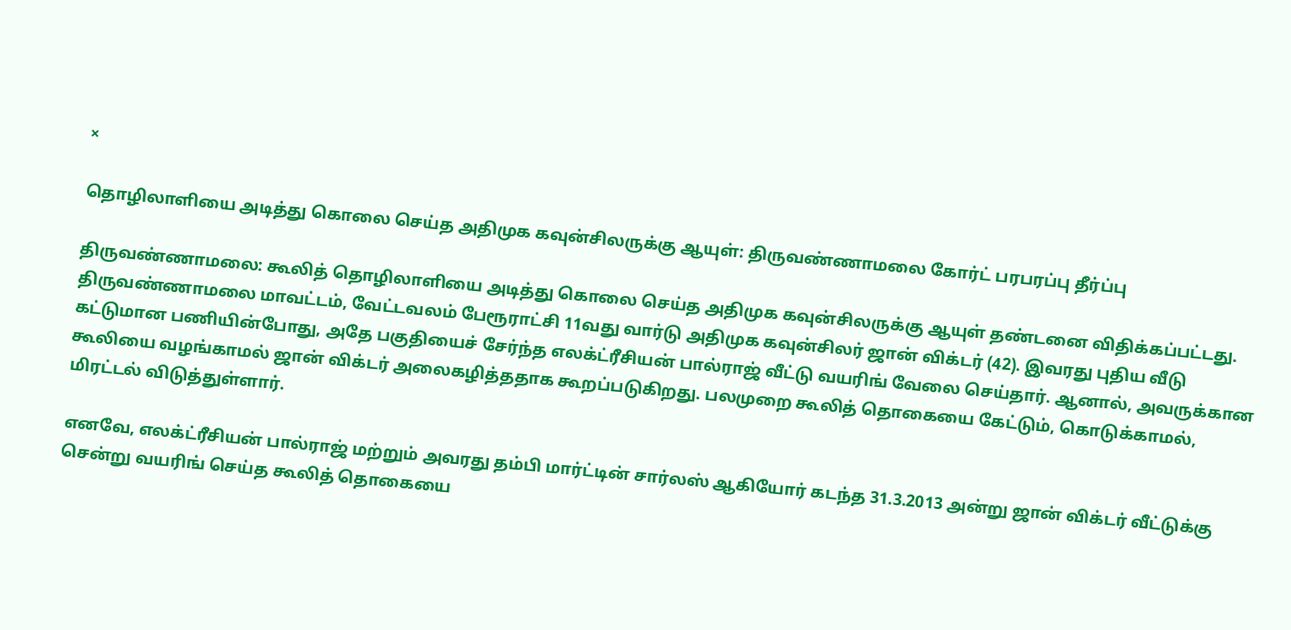×

தொழிலாளியை அடித்து கொலை செய்த அதிமுக கவுன்சிலருக்கு ஆயுள்: திருவண்ணாமலை கோர்ட் பரபரப்பு தீர்ப்பு

திருவண்ணாமலை: கூலித் தொழிலாளியை அடித்து கொலை செய்த அதிமுக கவுன்சிலருக்கு ஆயுள் தண்டனை விதிக்கப்பட்டது. திருவண்ணாமலை மாவட்டம், வேட்டவலம் பேரூராட்சி 11வது வார்டு அதிமுக கவுன்சிலர் ஜான் விக்டர் (42). இவரது புதிய வீடு கட்டுமான பணியின்போது, அதே பகுதியைச் சேர்ந்த எலக்ட்ரீசியன் பால்ராஜ் வீட்டு வயரிங் வேலை செய்தார். ஆனால், அவருக்கான கூலியை வழங்காமல் ஜான் விக்டர் அலைகழித்ததாக கூறப்படுகிறது. பலமுறை கூலித் தொகையை கேட்டும், கொடுக்காமல், மிரட்டல் விடுத்துள்ளார்.

எனவே, எலக்ட்ரீசியன் பால்ராஜ் மற்றும் அவரது தம்பி மார்ட்டின் சார்லஸ் ஆகியோர் கடந்த 31.3.2013 அன்று ஜான் விக்டர் வீட்டுக்கு சென்று வயரிங் செய்த கூலித் தொகையை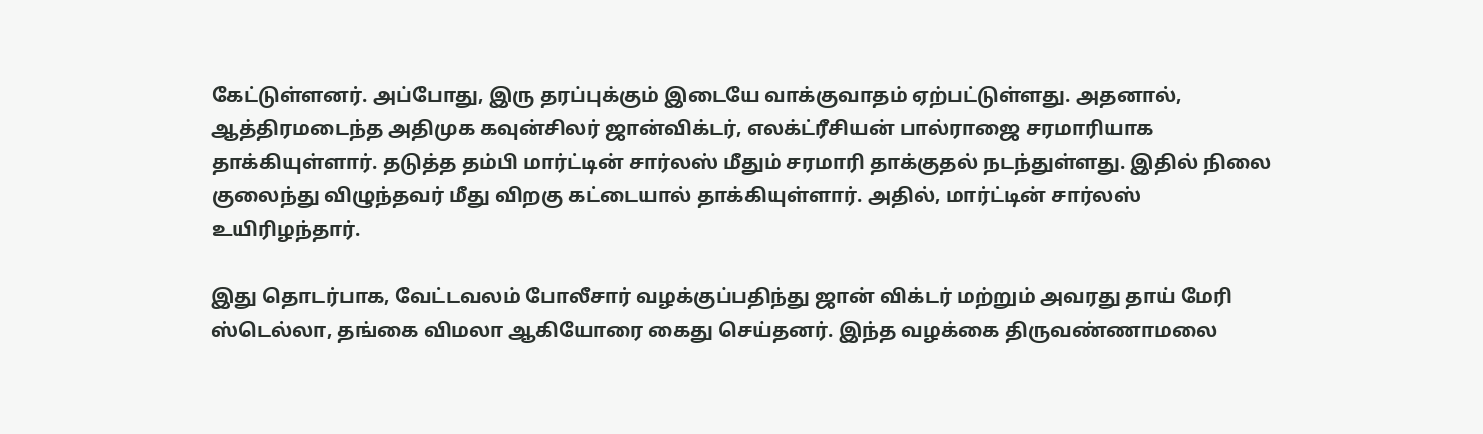கேட்டுள்ளனர். அப்போது, இரு தரப்புக்கும் இடையே வாக்குவாதம் ஏற்பட்டுள்ளது. அதனால், ஆத்திரமடைந்த அதிமுக கவுன்சிலர் ஜான்விக்டர், எலக்ட்ரீசியன் பால்ராஜை சரமாரியாக தாக்கியுள்ளார். தடுத்த தம்பி மார்ட்டின் சார்லஸ் மீதும் சரமாரி தாக்குதல் நடந்துள்ளது. இதில் நிலை குலைந்து விழுந்தவர் மீது விறகு கட்டையால் தாக்கியுள்ளார். அதில், மார்ட்டின் சார்லஸ் உயிரிழந்தார்.

இது தொடர்பாக, வேட்டவலம் போலீசார் வழக்குப்பதிந்து ஜான் விக்டர் மற்றும் அவரது தாய் மேரி ஸ்டெல்லா, தங்கை விமலா ஆகியோரை கைது செய்தனர். இந்த வழக்கை திருவண்ணாமலை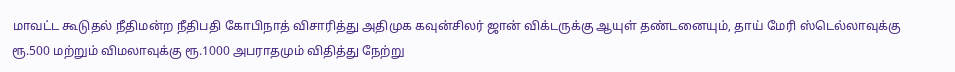மாவட்ட கூடுதல் நீதிமன்ற நீதிபதி கோபிநாத் விசாரித்து அதிமுக கவுன்சிலர் ஜான் விக்டருக்கு ஆயுள் தண்டனையும், தாய் மேரி ஸ்டெல்லாவுக்கு ரூ.500 மற்றும் விமலாவுக்கு ரூ.1000 அபராதமும் விதித்து நேற்று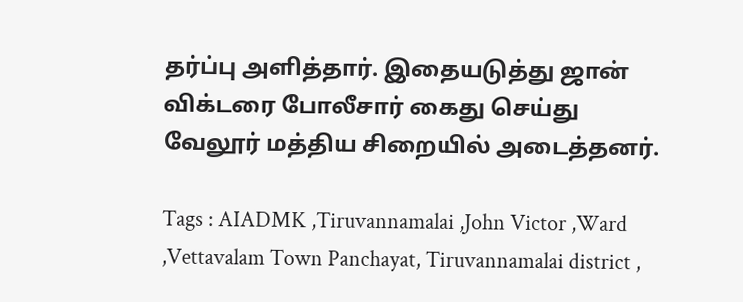தர்ப்பு அளித்தார். இதையடுத்து ஜான் விக்டரை போலீசார் கைது செய்து வேலூர் மத்திய சிறையில் அடைத்தனர்.

Tags : AIADMK ,Tiruvannamalai ,John Victor ,Ward ,Vettavalam Town Panchayat, Tiruvannamalai district ,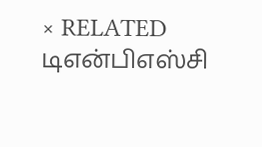× RELATED டிஎன்பிஎஸ்சி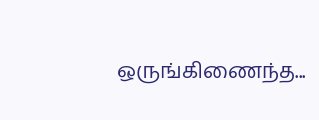ஒருங்கிணைந்த...